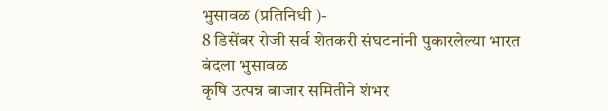भुसावळ (प्रतिनिधी )-
8 डिसेंबर रोजी सर्व शेतकरी संघटनांनी पुकारलेल्या भारत बंदला भुसावळ
कृषि उत्पन्न बाजार समितीने शंभर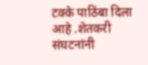टक्के पाठिंबा दिला आहे .शेतकरी संघटनांनी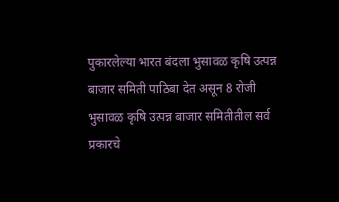पुकारलेल्या भारत बंदला भुसावळ कृषि उत्पन्न बाजार समिती पाठिबा देत असून 8 रोजी भुसावळ कृषि उत्पन्न बाजार समितीतील सर्व प्रकारचे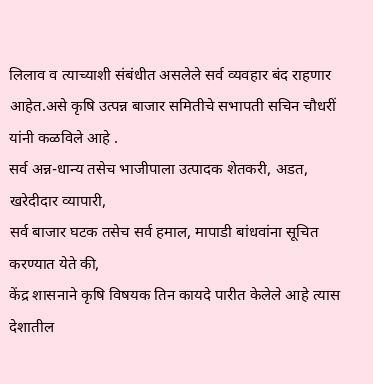लिलाव व त्याच्याशी संबंधीत असलेले सर्व व्यवहार बंद राहणार आहेत.असे कृषि उत्पन्न बाजार समितीचे सभापती सचिन चौधरीं यांनी कळविले आहे .
सर्व अन्न-धान्य तसेच भाजीपाला उत्पादक शेतकरी, अडत, खरेदीदार व्यापारी,
सर्व बाजार घटक तसेच सर्व हमाल, मापाडी बांधवांना सूचित करण्यात येते की,
केंद्र शासनाने कृषि विषयक तिन कायदे पारीत केलेले आहे त्यास देशातील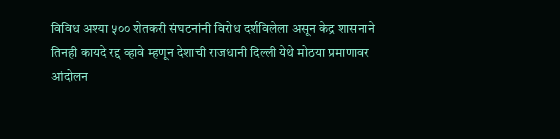विविध अश्या ५०० शेतकरी संघटनांनी विरोध दर्शविलेला असून केद्र शासनाने
तिनही कायदे रद्द व्हावे म्हणून देशाची राजधानी दिल्ली येथे मोठया प्रमाणावर
आंदोलन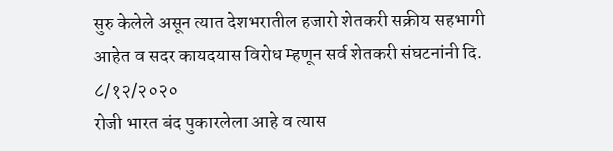सुरु केलेले असून त्यात देशभरातील हजारो शेतकरी सक्रीय सहभागी
आहेत व सदर कायदयास विरोध म्हणून सर्व शेतकरी संघटनांनी दि. ८/१२/२०२०
रोजी भारत बंद पुकारलेला आहे व त्यास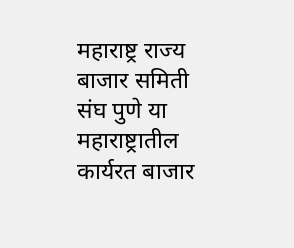महाराष्ट्र राज्य बाजार समिती संघ पुणे या महाराष्ट्रातील कार्यरत बाजार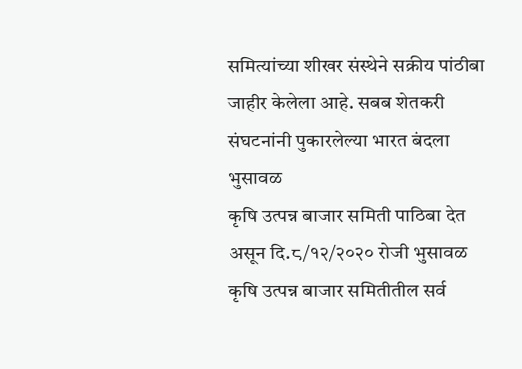समित्यांच्या शीखर संस्थेने सक्रीय पांठीबा
जाहीर केलेला आहे. सबब शेतकरी संघटनांनी पुकारलेल्या भारत बंदला भुसावळ
कृषि उत्पन्न बाजार समिती पाठिबा देत असून दि.८/१२/२०२० रोजी भुसावळ कृषि उत्पन्न बाजार समितीतील सर्व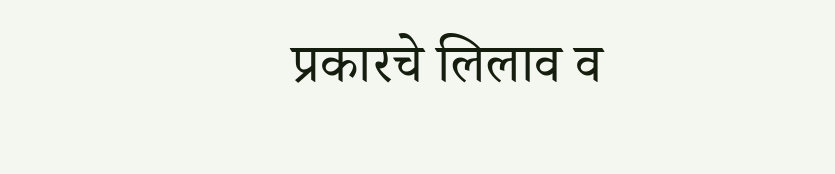प्रकारचे लिलाव व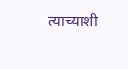त्याच्याशी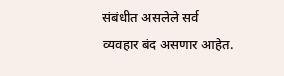संबंधीत असलेले सर्व
व्यवहार बंद असणार आहेत.